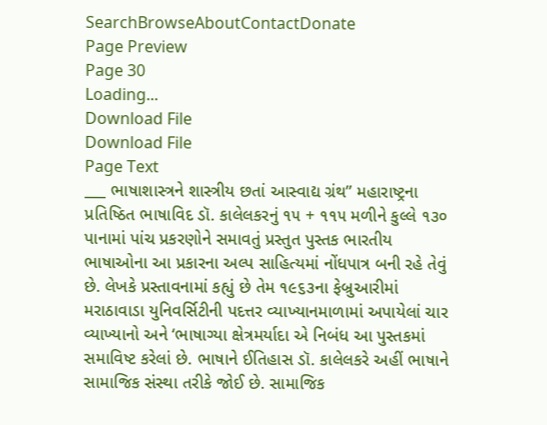SearchBrowseAboutContactDonate
Page Preview
Page 30
Loading...
Download File
Download File
Page Text
___ ભાષાશાસ્ત્રને શાસ્ત્રીય છતાં આસ્વાદ્ય ગ્રંથ” મહારાષ્ટ્રના પ્રતિષ્ઠિત ભાષાવિદ ડૉ. કાલેલકરનું ૧૫ + ૧૧૫ મળીને કુલ્લે ૧૩૦ પાનામાં પાંચ પ્રકરણોને સમાવતું પ્રસ્તુત પુસ્તક ભારતીય ભાષાઓના આ પ્રકારના અલ્પ સાહિત્યમાં નોંધપાત્ર બની રહે તેવું છે. લેખકે પ્રસ્તાવનામાં કહ્યું છે તેમ ૧૯૬૩ના ફેબ્રુઆરીમાં મરાઠાવાડા યુનિવર્સિટીની પદત્તર વ્યાખ્યાનમાળામાં અપાયેલાં ચાર વ્યાખ્યાનો અને ‘ભાષાગ્યા ક્ષેત્રમર્યાદા એ નિબંધ આ પુસ્તકમાં સમાવિષ્ટ કરેલાં છે. ભાષાને ઈતિહાસ ડૉ. કાલેલકરે અહીં ભાષાને સામાજિક સંસ્થા તરીકે જોઈ છે. સામાજિક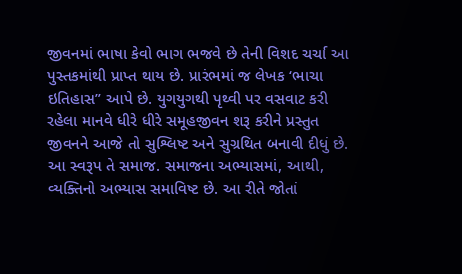જીવનમાં ભાષા કેવો ભાગ ભજવે છે તેની વિશદ ચર્ચા આ પુસ્તકમાંથી પ્રાપ્ત થાય છે. પ્રારંભમાં જ લેખક ‘ભાચા ઇતિહાસ” આપે છે. યુગયુગથી પૃથ્વી પર વસવાટ કરી રહેલા માનવે ધીરે ધીરે સમૂહજીવન શરૂ કરીને પ્રસ્તુત જીવનને આજે તો સુશ્લિષ્ટ અને સુગ્રથિત બનાવી દીધું છે. આ સ્વરૂપ તે સમાજ. સમાજના અભ્યાસમાં, આથી, વ્યક્તિનો અભ્યાસ સમાવિષ્ટ છે. આ રીતે જોતાં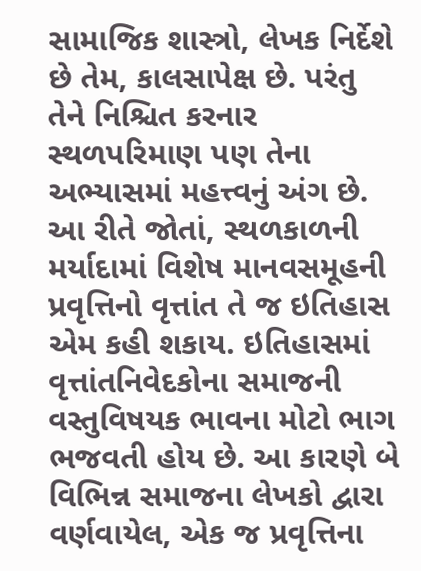સામાજિક શાસ્ત્રો, લેખક નિર્દેશે છે તેમ, કાલસાપેક્ષ છે. પરંતુ તેને નિશ્ચિત કરનાર સ્થળપરિમાણ પણ તેના અભ્યાસમાં મહત્ત્વનું અંગ છે. આ રીતે જોતાં, સ્થળકાળની મર્યાદામાં વિશેષ માનવસમૂહની પ્રવૃત્તિનો વૃત્તાંત તે જ ઇતિહાસ એમ કહી શકાય. ઇતિહાસમાં વૃત્તાંતનિવેદકોના સમાજની વસ્તુવિષયક ભાવના મોટો ભાગ ભજવતી હોય છે. આ કારણે બે વિભિન્ન સમાજના લેખકો દ્વારા વર્ણવાયેલ, એક જ પ્રવૃત્તિના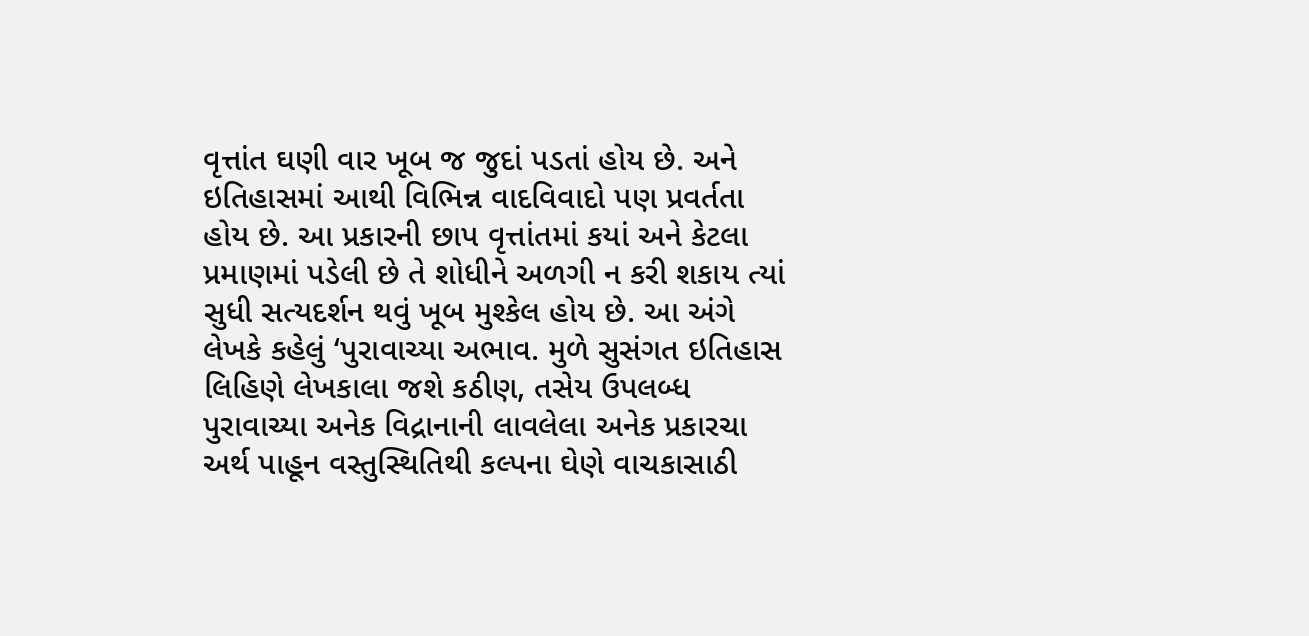વૃત્તાંત ઘણી વાર ખૂબ જ જુદાં પડતાં હોય છે. અને ઇતિહાસમાં આથી વિભિન્ન વાદવિવાદો પણ પ્રવર્તતા હોય છે. આ પ્રકારની છાપ વૃત્તાંતમાં કયાં અને કેટલા પ્રમાણમાં પડેલી છે તે શોધીને અળગી ન કરી શકાય ત્યાં સુધી સત્યદર્શન થવું ખૂબ મુશ્કેલ હોય છે. આ અંગે લેખકે કહેલું ‘પુરાવાચ્યા અભાવ. મુળે સુસંગત ઇતિહાસ લિહિણે લેખકાલા જશે કઠીણ, તસેય ઉપલબ્ધ પુરાવાચ્યા અનેક વિદ્રાનાની લાવલેલા અનેક પ્રકારચા અર્થ પાહૂન વસ્તુસ્થિતિથી કલ્પના ઘેણે વાચકાસાઠી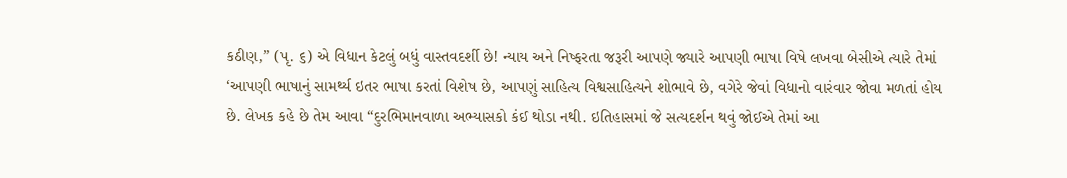કઠીણ,” (પૃ. ૬) એ વિધાન કેટલું બધું વાસ્તવદર્શી છે! ન્યાય અને નિષ્ફરતા જરૂરી આપણે જ્યારે આપણી ભાષા વિષે લખવા બેસીએ ત્યારે તેમાં ‘આપણી ભાષાનું સામર્થ્ય ઇતર ભાષા કરતાં વિશેષ છે, આપણું સાહિત્ય વિશ્વસાહિત્યને શોભાવે છે, વગેરે જેવાં વિધાનો વારંવાર જોવા મળતાં હોય છે. લેખક કહે છે તેમ આવા “દુરભિમાનવાળા અભ્યાસકો કંઈ થોડા નથી. ઇતિહાસમાં જે સત્યદર્શન થવું જોઈએ તેમાં આ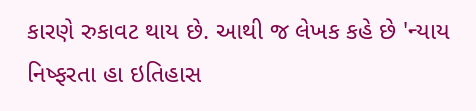કારણે રુકાવટ થાય છે. આથી જ લેખક કહે છે 'ન્યાય નિષ્ફરતા હા ઇતિહાસ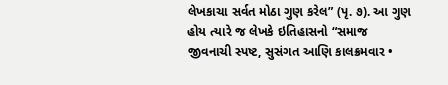લેખકાચા સર્વત મોઠા ગુણ કરેલ” (પૃ. ૭). આ ગુણ હોય ત્યારે જ લેખકે ઇતિહાસનો “સમાજ જીવનાચી સ્પષ્ટ, સુસંગત આણિ કાલક્રમવાર •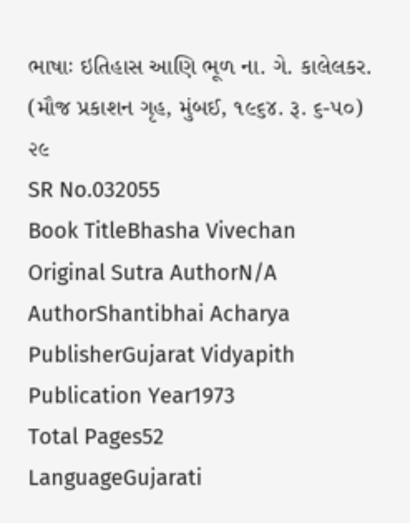ભાષાઃ ઇતિહાસ આણિ ભૂળ ના. ગે. કાલેલકર. (મૌજ પ્રકાશન ગૃહ, મુંબઈ, ૧૯૬૪. રૂ. ૬-૫૦) ૨૯
SR No.032055
Book TitleBhasha Vivechan
Original Sutra AuthorN/A
AuthorShantibhai Acharya
PublisherGujarat Vidyapith
Publication Year1973
Total Pages52
LanguageGujarati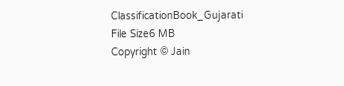ClassificationBook_Gujarati
File Size6 MB
Copyright © Jain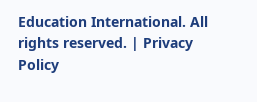Education International. All rights reserved. | Privacy Policy